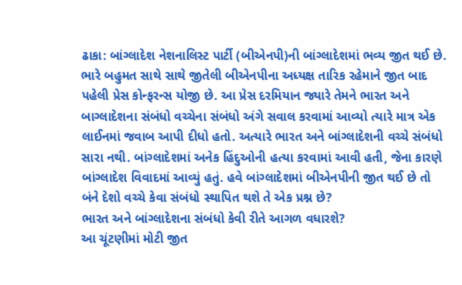ઢાકા: બાંગ્લાદેશ નેશનાલિસ્ટ પાર્ટી (બીએનપી)ની બાંગ્લાદેશમાં ભવ્ય જીત થઈ છે. ભારે બહુમત સાથે સાથે જીતેલી બીએનપીના અધ્યક્ષ તારિક રહેમાને જીત બાદ પહેલી પ્રેસ કોન્ફરન્સ યોજી છે. આ પ્રેસ દરમિયાન જ્યારે તેમને ભારત અને બાગ્લાદેશના સંબંધો વચ્ચેના સંબંધો અંગે સવાલ કરવામાં આવ્યો ત્યારે માત્ર એક લાઈનમાં જવાબ આપી દીધો હતો. અત્યારે ભારત અને બાંગ્લાદેશની વચ્ચે સંબંધો સારા નથી. બાંગ્લાદેશમાં અનેક હિંદુઓની હત્યા કરવામાં આવી હતી, જેના કારણે બાંગ્લાદેશ વિવાદમાં આવ્યું હતું. હવે બાંગ્લાદેશમાં બીએનપીની જીત થઈ છે તો બંને દેશો વચ્ચે કેવા સંબંધો સ્થાપિત થશે તે એક પ્રશ્ન છે?
ભારત અને બાંગ્લાદેશના સંબંધો કેવી રીતે આગળ વધારશે?
આ ચૂંટણીમાં મોટી જીત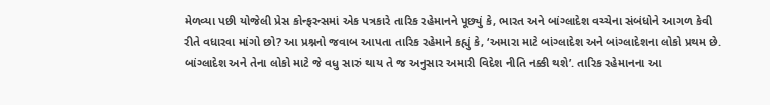મેળવ્યા પછી યોજેલી પ્રેસ કોન્ફરન્સમાં એક પત્રકારે તારિક રહેમાનને પૂછ્યું કે, ભારત અને બાંગ્લાદેશ વચ્ચેના સંબંધોને આગળ કેવી રીતે વધારવા માંગો છો? આ પ્રશ્નનો જવાબ આપતા તારિક રહેમાને કહ્યું કે, ‘અમારા માટે બાંગ્લાદેશ અને બાંગ્લાદેશના લોકો પ્રથમ છે. બાંગ્લાદેશ અને તેના લોકો માટે જે વધુ સારું થાય તે જ અનુસાર અમારી વિદેશ નીતિ નક્કી થશે’. તારિક રહેમાનના આ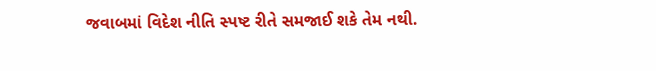જવાબમાં વિદેશ નીતિ સ્પષ્ટ રીતે સમજાઈ શકે તેમ નથી.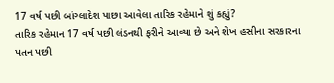17 વર્ષ પછી બાંગ્લાદેશ પાછા આવેલા તારિક રહેમાને શું કહ્યું?
તારિક રહેમાન 17 વર્ષ પછી લંડનથી ફરીને આવ્યા છે અને શેખ હસીના સરકારના પતન પછી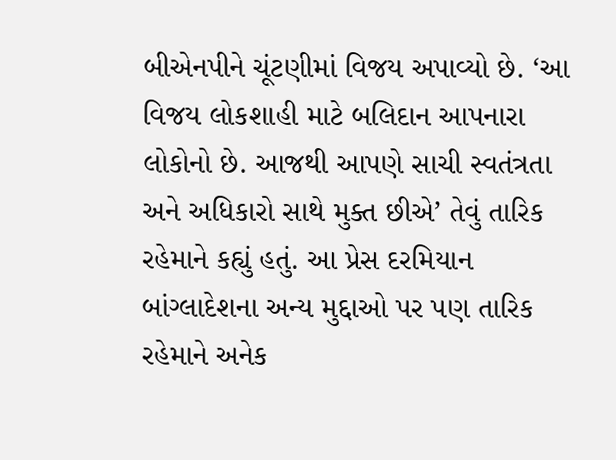બીએનપીને ચૂંટણીમાં વિજય અપાવ્યો છે. ‘આ વિજય લોકશાહી માટે બલિદાન આપનારા લોકોનો છે. આજથી આપણે સાચી સ્વતંત્રતા અને અધિકારો સાથે મુક્ત છીએ’ તેવું તારિક રહેમાને કહ્યું હતું. આ પ્રેસ દરમિયાન બાંગ્લાદેશના અન્ય મુદ્દાઓ પર પણ તારિક રહેમાને અનેક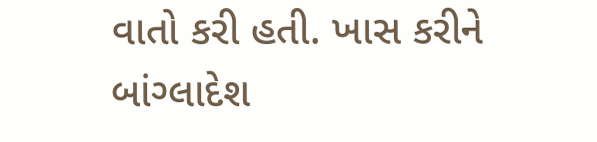વાતો કરી હતી. ખાસ કરીને બાંગ્લાદેશ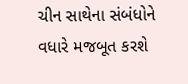ચીન સાથેના સંબંધોને વધારે મજબૂત કરશે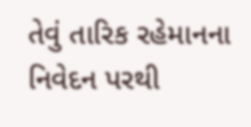તેવું તારિક રહેમાનના નિવેદન પરથી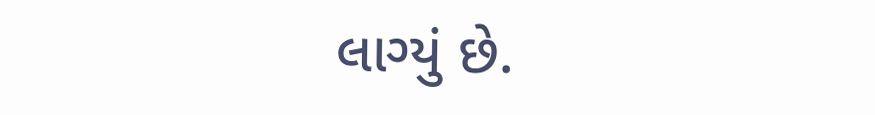લાગ્યું છે.